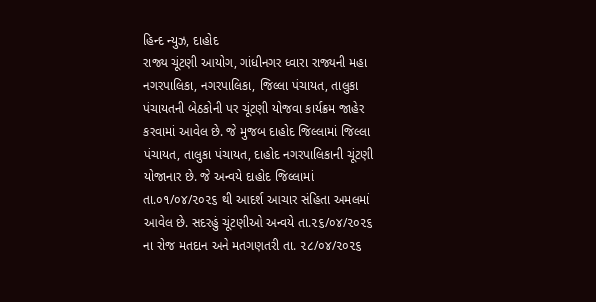હિન્દ ન્યુઝ, દાહોદ
રાજ્ય ચૂંટણી આયોગ, ગાંધીનગર ધ્વારા રાજ્યની મહા નગરપાલિકા, નગરપાલિકા, જિલ્લા પંચાયત, તાલુકા પંચાયતની બેઠકોની પર ચૂંટણી યોજવા કાર્યક્રમ જાહેર કરવામાં આવેલ છે. જે મુજબ દાહોદ જિલ્લામાં જિલ્લા પંચાયત, તાલુકા પંચાયત, દાહોદ નગરપાલિકાની ચૂંટણી યોજાનાર છે. જે અન્વયે દાહોદ જિલ્લામાં તા.૦૧/૦૪/૨૦૨૬ થી આદર્શ આચાર સંહિતા અમલમાં આવેલ છે. સદરહું ચૂંટણીઓ અન્વયે તા.૨૬/૦૪/૨૦૨૬ ના રોજ મતદાન અને મતગણતરી તા. ૨૮/૦૪/૨૦૨૬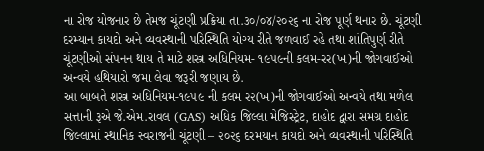ના રોજ યોજનાર છે તેમજ ચૂંટણી પ્રક્રિયા તા.૩૦/૦૪/૨૦૨૬ ના રોજ પૂર્ણ થનાર છે. ચૂંટણી દરમ્યાન કાયદો અને વ્યવસ્થાની પરિસ્થિતિ યોગ્ય રીતે જળવાઈ રહે તથા શાંતિપુર્ણ રીતે ચૂંટણીઓ સંપનન થાય તે માટે શસ્ત્ર અધિનિયમ- ૧૯૫૯ની કલમ-રર(ખ)ની જોગવાઈઓ અન્વયે હથિયારો જમા લેવા જરૂરી જણાય છે.
આ બાબતે શસ્ત્ર અધિનિયમ-૧૯૫૯ ની કલમ ર૨(ખ)ની જોગવાઈઓ અન્વયે તથા મળેલ સત્તાની રૂએ જે.એમ.રાવલ (GAS) અધિક જિલ્લા મેજિસ્ટ્રેટ, દાહોદ દ્વારા સમગ્ર દાહોદ જિલ્લામાં સ્થાનિક સ્વરાજની ચૂંટણી – ૨૦૨૬ દરમયાન કાયદો અને વ્યવસ્થાની પરિસ્થિતિ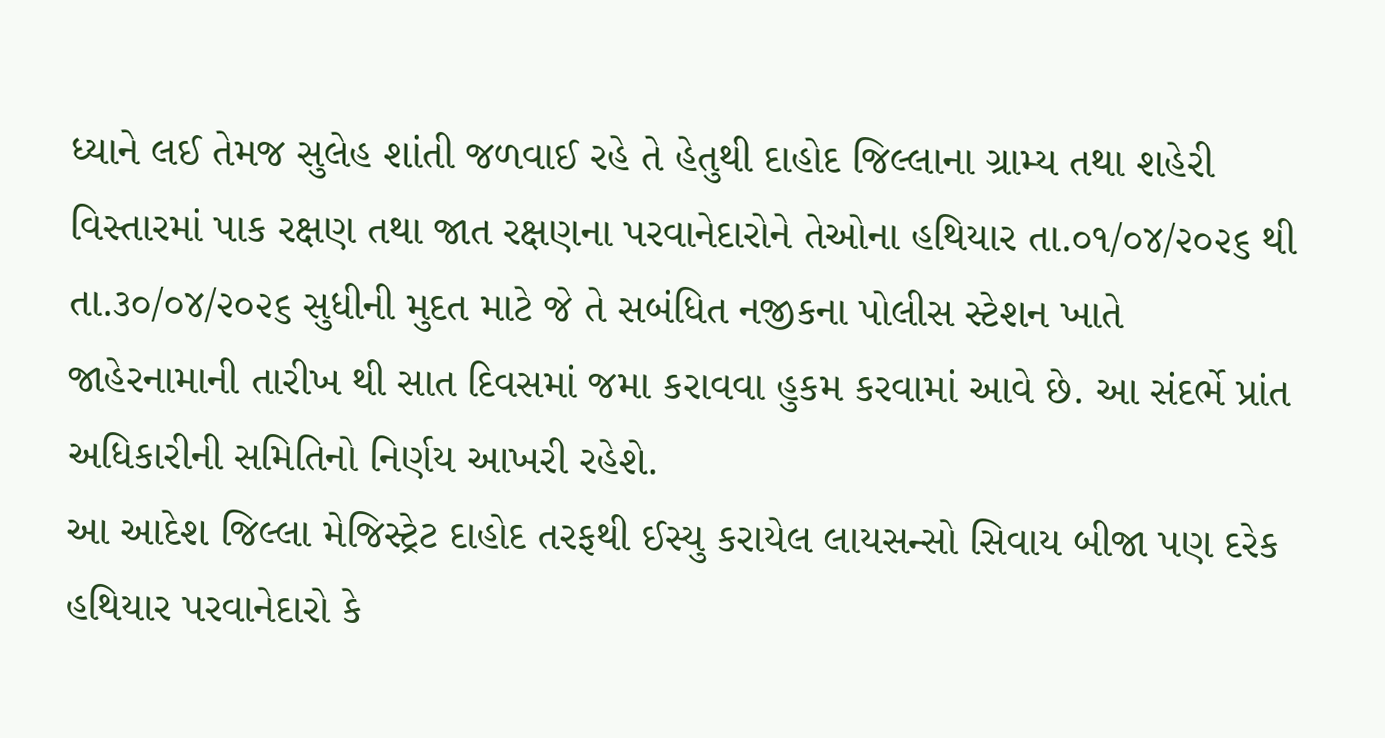ધ્યાને લઈ તેમજ સુલેહ શાંતી જળવાઈ રહે તે હેતુથી દાહોદ જિલ્લાના ગ્રામ્ય તથા શહેરી વિસ્તારમાં પાક રક્ષણ તથા જાત રક્ષણના પરવાનેદારોને તેઓના હથિયાર તા.૦૧/૦૪/૨૦૨૬ થી તા.૩૦/૦૪/૨૦૨૬ સુધીની મુદત માટે જે તે સબંધિત નજીકના પોલીસ સ્ટેશન ખાતે જાહેરનામાની તારીખ થી સાત દિવસમાં જમા કરાવવા હુકમ કરવામાં આવે છે. આ સંદર્ભે પ્રાંત અધિકારીની સમિતિનો નિર્ણય આખરી રહેશે.
આ આદેશ જિલ્લા મેજિસ્ટ્રેટ દાહોદ તરફથી ઈસ્યુ કરાયેલ લાયસન્સો સિવાય બીજા પણ દરેક હથિયાર પરવાનેદારો કે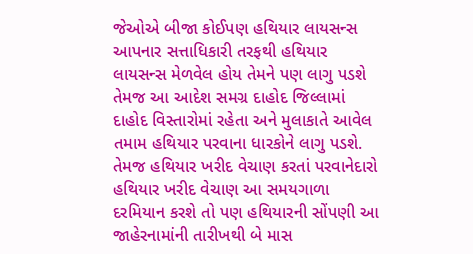જેઓએ બીજા કોઈપણ હથિયાર લાયસન્સ આપનાર સત્તાધિકારી તરફથી હથિયાર લાયસન્સ મેળવેલ હોય તેમને પણ લાગુ પડશે તેમજ આ આદેશ સમગ્ર દાહોદ જિલ્લામાં દાહોદ વિસ્તારોમાં રહેતા અને મુલાકાતે આવેલ તમામ હથિયાર પરવાના ધારકોને લાગુ પડશે. તેમજ હથિયાર ખરીદ વેચાણ કરતાં પરવાનેદારો હથિયાર ખરીદ વેચાણ આ સમયગાળા દરમિયાન કરશે તો પણ હથિયારની સોંપણી આ જાહેરનામાંની તારીખથી બે માસ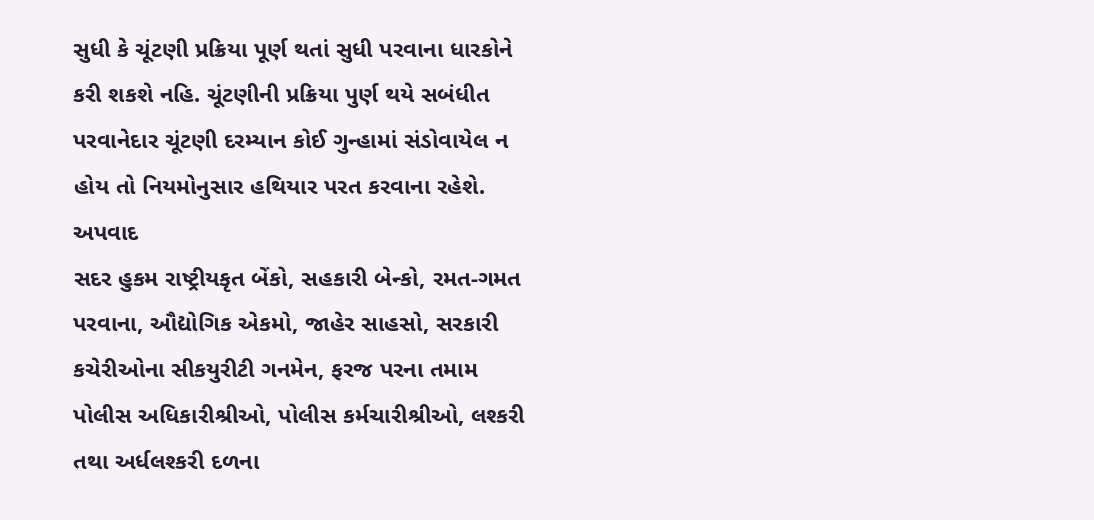સુધી કે ચૂંટણી પ્રક્રિયા પૂર્ણ થતાં સુધી પરવાના ધારકોને કરી શકશે નહિ. ચૂંટણીની પ્રક્રિયા પુર્ણ થયે સબંધીત પરવાનેદાર ચૂંટણી દરમ્યાન કોઈ ગુન્હામાં સંડોવાયેલ ન હોય તો નિયમોનુસાર હથિયાર પરત કરવાના રહેશે.
અપવાદ
સદર હુકમ રાષ્ટ્રીયકૃત બેંકો, સહકારી બેન્કો, રમત-ગમત પરવાના, ઔદ્યોગિક એકમો, જાહેર સાહસો, સરકારી કચેરીઓના સીકયુરીટી ગનમેન, ફરજ પરના તમામ પોલીસ અધિકારીશ્રીઓ, પોલીસ કર્મચારીશ્રીઓ, લશ્કરી તથા અર્ધલશ્કરી દળના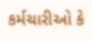કર્મચારીઓ કે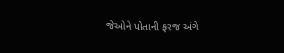જેઓને પોતાની ફરજ અંગે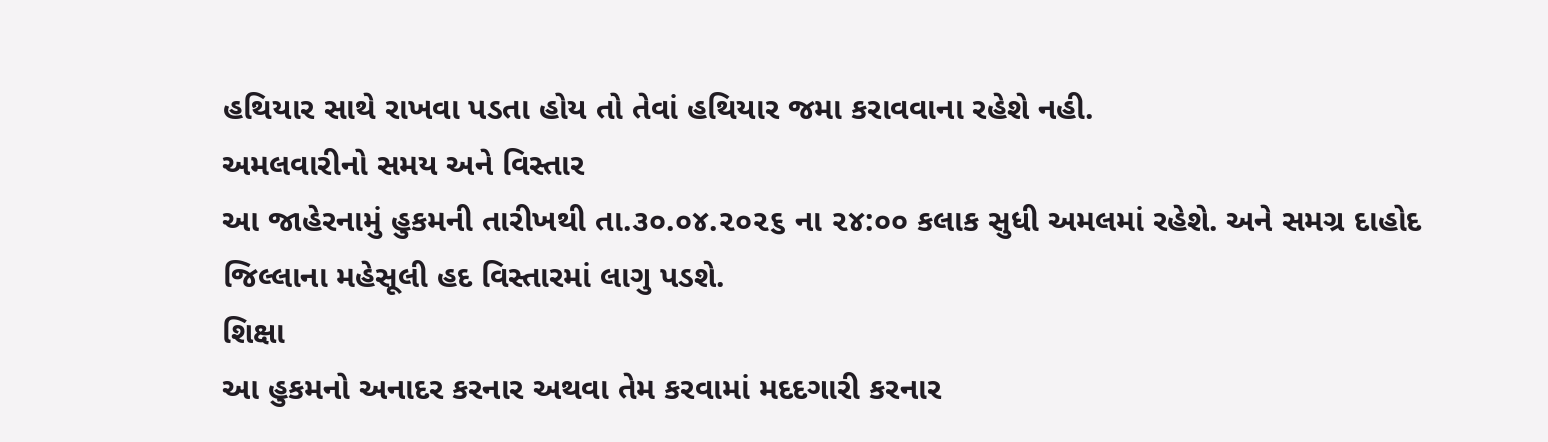હથિયાર સાથે રાખવા પડતા હોય તો તેવાં હથિયાર જમા કરાવવાના રહેશે નહી.
અમલવારીનો સમય અને વિસ્તાર
આ જાહેરનામું હુકમની તારીખથી તા.૩૦.૦૪.૨૦૨૬ ના ૨૪:૦૦ કલાક સુધી અમલમાં રહેશે. અને સમગ્ર દાહોદ જિલ્લાના મહેસૂલી હદ વિસ્તારમાં લાગુ પડશે.
શિક્ષા
આ હુકમનો અનાદર કરનાર અથવા તેમ કરવામાં મદદગારી કરનાર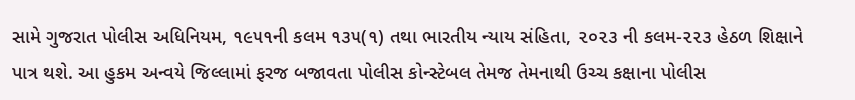સામે ગુજરાત પોલીસ અધિનિયમ, ૧૯૫૧ની કલમ ૧૩૫(૧) તથા ભારતીય ન્યાય સંહિતા, ૨૦૨૩ ની કલમ-૨૨૩ હેઠળ શિક્ષાને પાત્ર થશે. આ હુકમ અન્વયે જિલ્લામાં ફરજ બજાવતા પોલીસ કોન્સ્ટેબલ તેમજ તેમનાથી ઉચ્ચ કક્ષાના પોલીસ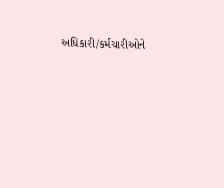અધિકારી/કર્મચારીઓને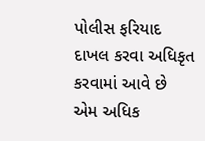પોલીસ ફરિયાદ દાખલ કરવા અધિકૃત કરવામાં આવે છે એમ અધિક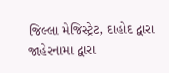જિલ્લા મેજિસ્ટ્રેટ, દાહોદ દ્વારા જાહેરનામા દ્વારા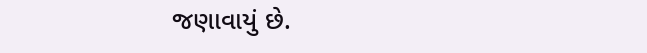જણાવાયું છે.